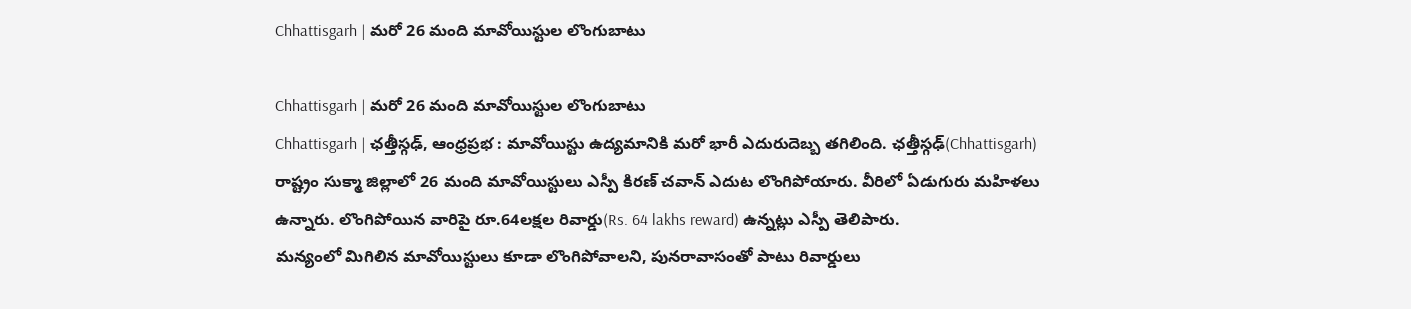Chhattisgarh | మరో 26 మంది మావోయిస్టుల లొంగుబాటు

Chhattisgarh | మరో 26 మంది మావోయిస్టుల లొంగుబాటు
Chhattisgarh | ఛత్తీస్గఢ్, ఆంధ్రప్రభ : మావోయిస్టు ఉద్యమానికి మరో భారీ ఎదురుదెబ్బ తగిలింది. ఛత్తీస్గఢ్(Chhattisgarh) రాష్ట్రం సుక్మా జిల్లాలో 26 మంది మావోయిస్టులు ఎస్పీ కిరణ్ చవాన్ ఎదుట లొంగిపోయారు. వీరిలో ఏడుగురు మహిళలు ఉన్నారు. లొంగిపోయిన వారిపై రూ.64లక్షల రివార్డు(Rs. 64 lakhs reward) ఉన్నట్లు ఎస్పీ తెలిపారు.
మన్యంలో మిగిలిన మావోయిస్టులు కూడా లొంగిపోవాలని, పునరావాసంతో పాటు రివార్డులు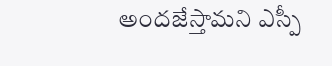అందజేస్తామని ఎస్పీ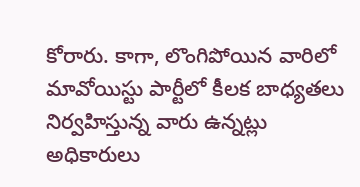కోరారు. కాగా, లొంగిపోయిన వారిలో మావోయిస్టు పార్టీలో కీలక బాధ్యతలు నిర్వహిస్తున్న వారు ఉన్నట్లు అధికారులు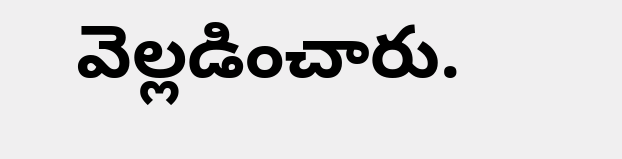వెల్లడించారు.